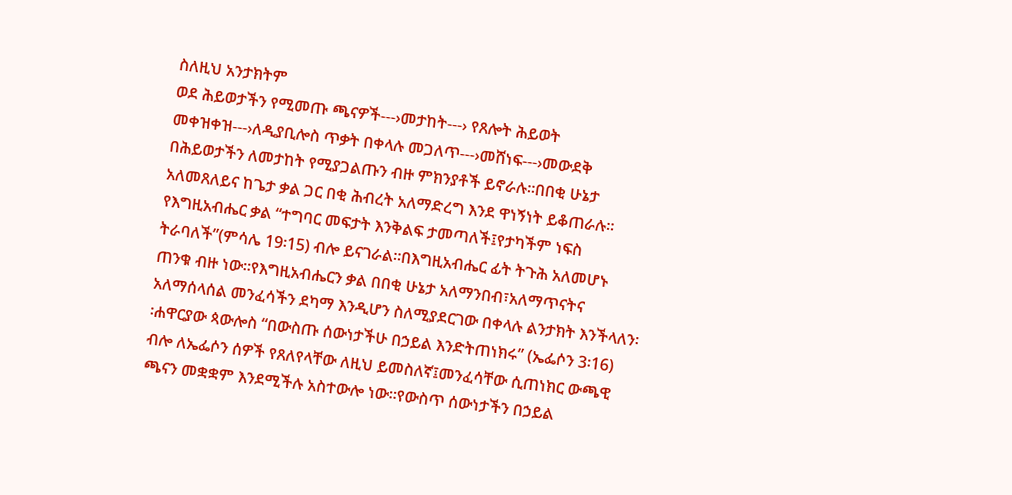ስለዚህ አንታክትም
ወደ ሕይወታችን የሚመጡ ጫናዎች---›መታከት---› የጸሎት ሕይወት መቀዝቀዝ---›ለዲያቢሎስ ጥቃት በቀላሉ መጋለጥ---›መሸነፍ---›መውደቅ
በሕይወታችን ለመታከት የሚያጋልጡን ብዙ ምክንያቶች ይኖራሉ፡፡በበቂ ሁኔታ አለመጸለይና ከጌታ ቃል ጋር በቂ ሕብረት አለማድረግ እንደ ዋነኝነት ይቆጠራሉ፡፡የእግዚአብሔር ቃል “ተግባር መፍታት እንቅልፍ ታመጣለች፤የታካችም ነፍስ ትራባለች”(ምሳሌ 19፡15) ብሎ ይናገራል፡፡በእግዚአብሔር ፊት ትጉሕ አለመሆኑ ጠንቁ ብዙ ነው፡፡የእግዚአብሔርን ቃል በበቂ ሁኔታ አለማንበብ፣አለማጥናትና አለማሰላሰል መንፈሳችን ደካማ እንዲሆን ስለሚያደርገው በቀላሉ ልንታክት እንችላለን፡፡ሐዋርያው ጳውሎስ “በውስጡ ሰውነታችሁ በኃይል እንድትጠነክሩ” (ኤፌሶን 3፡16) ብሎ ለኤፌሶን ሰዎች የጸለየላቸው ለዚህ ይመስለኛ፤መንፈሳቸው ሲጠነክር ውጫዊ ጫናን መቋቋም እንደሚችሉ አስተውሎ ነው፡፡የውስጥ ሰውነታችን በኃይል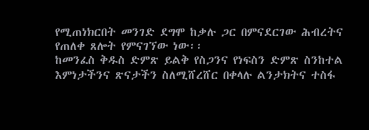የሚጠነክርበት መንገድ ደግሞ ከቃሉ ጋር በምናደርገው ሕብረትና የጠለቀ ጸሎት የምናገኘው ነው፡፡
ከመንፈስ ቅዱስ ድምጽ ይልቅ የስጋንና የነፍስን ድምጽ ስንከተል እምነታችንና ጽናታችን ስለሚሸረሸር በቀላሉ ልንታክትና ተስፋ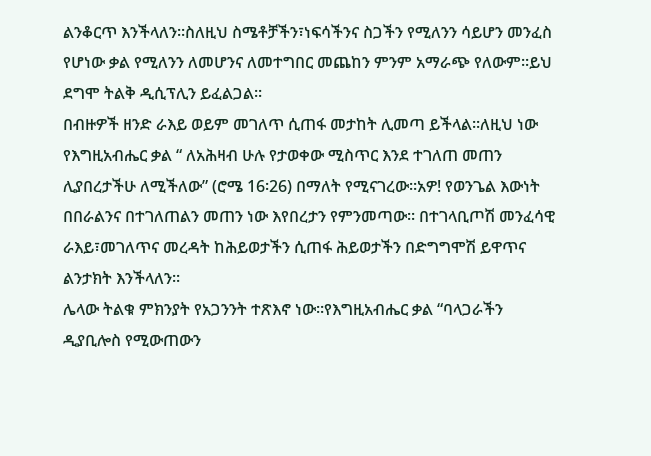ልንቆርጥ እንችላለን፡፡ስለዚህ ስሜቶቻችን፣ነፍሳችንና ስጋችን የሚለንን ሳይሆን መንፈስ የሆነው ቃል የሚለንን ለመሆንና ለመተግበር መጨከን ምንም አማራጭ የለውም፡፡ይህ ደግሞ ትልቅ ዲሲፕሊን ይፈልጋል፡፡
በብዙዎች ዘንድ ራእይ ወይም መገለጥ ሲጠፋ መታከት ሊመጣ ይችላል፡፡ለዚህ ነው የእግዚአብሔር ቃል “ ለአሕዛብ ሁሉ የታወቀው ሚስጥር እንደ ተገለጠ መጠን ሊያበረታችሁ ለሚችለው” (ሮሜ 16፡26) በማለት የሚናገረው፡፡አዎ! የወንጌል እውነት በበራልንና በተገለጠልን መጠን ነው እየበረታን የምንመጣው፡፡ በተገላቢጦሽ መንፈሳዊ ራእይ፣መገለጥና መረዳት ከሕይወታችን ሲጠፋ ሕይወታችን በድግግሞሽ ይዋጥና ልንታክት እንችላለን፡፡
ሌላው ትልቁ ምክንያት የአጋንንት ተጽእኖ ነው፡፡የእግዚአብሔር ቃል “ባላጋራችን ዲያቢሎስ የሚውጠውን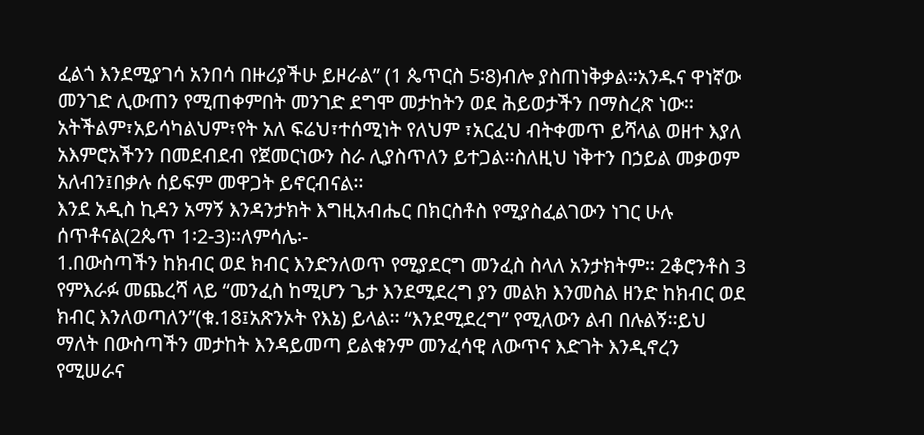ፈልጎ እንደሚያገሳ አንበሳ በዙሪያችሁ ይዞራል” (1 ጴጥርስ 5፡8)ብሎ ያስጠነቅቃል፡፡አንዱና ዋነኛው መንገድ ሊውጠን የሚጠቀምበት መንገድ ደግሞ መታከትን ወደ ሕይወታችን በማስረጽ ነው፡፡አትችልም፣አይሳካልህም፣የት አለ ፍሬህ፣ተሰሚነት የለህም ፣አርፈህ ብትቀመጥ ይሻላል ወዘተ እያለ አእምሮአችንን በመደብደብ የጀመርነውን ስራ ሊያስጥለን ይተጋል፡፡ስለዚህ ነቅተን በኃይል መቃወም አለብን፤በቃሉ ሰይፍም መዋጋት ይኖርብናል፡፡
እንደ አዲስ ኪዳን አማኝ እንዳንታክት እግዚአብሔር በክርስቶስ የሚያስፈልገውን ነገር ሁሉ ሰጥቶናል(2ጴጥ 1፡2-3)፡፡ለምሳሌ፡-
1.በውስጣችን ከክብር ወደ ክብር እንድንለወጥ የሚያደርግ መንፈስ ስላለ አንታክትም፡፡ 2ቆሮንቶስ 3 የምእራፉ መጨረሻ ላይ “መንፈስ ከሚሆን ጌታ እንደሚደረግ ያን መልክ እንመስል ዘንድ ከክብር ወደ ክብር እንለወጣለን”(ቁ.18፤አጽንኦት የእኔ) ይላል፡፡ “እንደሚደረግ” የሚለውን ልብ በሉልኝ፡፡ይህ ማለት በውስጣችን መታከት እንዳይመጣ ይልቁንም መንፈሳዊ ለውጥና እድገት እንዲኖረን የሚሠራና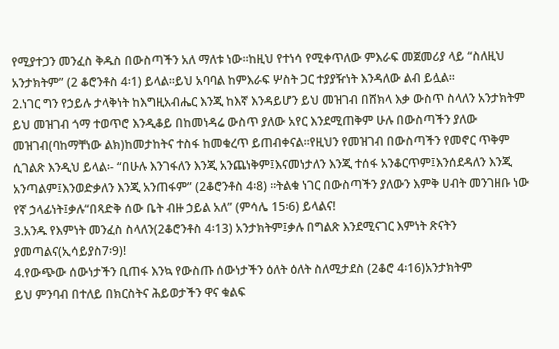የሚያተጋን መንፈስ ቅዱስ በውስጣችን አለ ማለቱ ነው፡፡ከዚህ የተነሳ የሚቀጥለው ምእራፍ መጀመሪያ ላይ “ስለዚህ አንታክትም” (2 ቆሮንቶስ 4፡1) ይላል፡፡ይህ አባባል ከምእራፍ ሦስት ጋር ተያያዥነት እንዳለው ልብ ይሏል፡፡
2.ነገር ግን የኃይሉ ታላቅነት ከእግዚአብሔር እንጂ ከእኛ እንዳይሆን ይህ መዝገብ በሸክላ እቃ ውስጥ ስላለን አንታክትም
ይህ መዝገብ ጎማ ተወጥሮ እንዲቆይ በከመነዳሬ ውስጥ ያለው አየር እንደሚጠቅም ሁሉ በውስጣችን ያለው መዝገብ(ባከማቸነው ልክ)ከመታከትና ተስፋ ከመቁረጥ ይጠብቀናል፡፡የዚህን የመዝገብ በውስጣችን የመኖር ጥቅም ሲገልጽ እንዲህ ይላል፡- “በሁሉ እንገፋለን እንጂ አንጨነቅም፤እናመነታለን እንጂ ተሰፋ አንቆርጥም፤እንሰደዳለን እንጂ አንጣልም፤እንወድቃለን እንጂ አንጠፋም” (2ቆሮንቶስ 4፡8) ፡፡ትልቁ ነገር በውስጣችን ያለውን እምቅ ሀብት መንገዘቡ ነው የኛ ኃላፊነት፤ቃሉ“በጻድቅ ሰው ቤት ብዙ ኃይል አለ” (ምሳሌ 15፡6) ይላልና!
3.አንዱ የእምነት መንፈስ ስላለን(2ቆሮንቶስ 4፡13) አንታክትም፤ቃሉ በግልጽ እንደሚናገር እምነት ጽናትን ያመጣልና(ኢሳይያስ7፡9)!
4.የውጭው ሰውነታችን ቢጠፋ እንኳ የውስጡ ሰውነታችን ዕለት ዕለት ስለሚታደስ (2ቆሮ 4፡16)አንታክትም
ይህ ምንባብ በተለይ በክርስትና ሕይወታችን ዋና ቁልፍ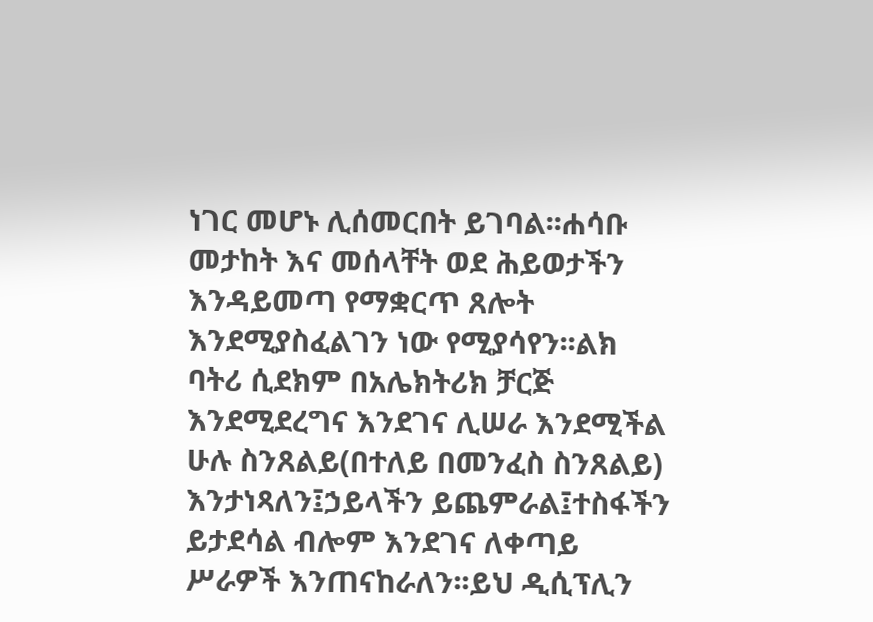ነገር መሆኑ ሊሰመርበት ይገባል፡፡ሐሳቡ መታከት እና መሰላቸት ወደ ሕይወታችን እንዳይመጣ የማቋርጥ ጸሎት እንደሚያስፈልገን ነው የሚያሳየን፡፡ልክ ባትሪ ሲደክም በአሌክትሪክ ቻርጅ እንደሚደረግና እንደገና ሊሠራ እንደሚችል ሁሉ ስንጸልይ(በተለይ በመንፈስ ስንጸልይ) እንታነጻለን፤ኃይላችን ይጨምራል፤ተስፋችን ይታደሳል ብሎም እንደገና ለቀጣይ ሥራዎች እንጠናከራለን፡፡ይህ ዲሲፕሊን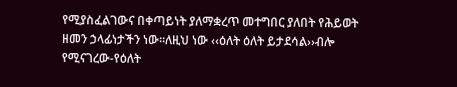የሚያስፈልገውና በቀጣይነት ያለማቋረጥ መተግበር ያለበት የሕይወት ዘመን ኃላፊነታችን ነው፡፡ለዚህ ነው ‹‹ዕለት ዕለት ይታደሳል››ብሎ የሚናገረው-የዕለት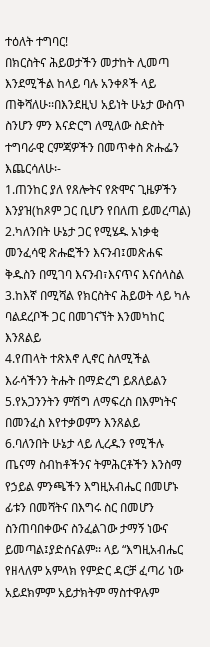ተዕለት ተግባር!
በክርስትና ሕይወታችን መታከት ሊመጣ እንደሚችል ከላይ ባሉ አንቀጾች ላይ ጠቅሻለሁ፡፡በእንደዚህ አይነት ሁኔታ ውስጥ ስንሆን ምን እናድርግ ለሚለው ስድስት ተግባራዊ ርምጃዎችን በመጥቀስ ጽሑፌን እጨርሳለሁ፡-
1.ጠንከር ያለ የጸሎትና የጽሞና ጊዜዎችን እንያዝ(ከጾም ጋር ቢሆን የበለጠ ይመረጣል)
2.ካለንበት ሁኔታ ጋር የሚሄዱ አነቃቂ መንፈሳዊ ጽሑፎችን እናንብ፤መጽሐፍ ቅዱስን በሚገባ እናንብ፣እናጥና እናሰላስል
3.ከእኛ በሚሻል የክርስትና ሕይወት ላይ ካሉ ባልደረቦች ጋር በመገናኘት እንመካከር እንጸልይ
4.የጠላት ተጽእኖ ሊኖር ስለሚችል እራሳችንን ትሑት በማድረግ ይጸለይልን
5.የአጋንንትን ምሽግ ለማፍረስ በእምነትና በመንፈስ እየተቃወምን እንጸልይ
6.ባለንበት ሁኔታ ላይ ሊረዱን የሚችሉ ጤናማ ስብከቶችንና ትምሕርቶችን እንስማ
የኃይል ምንጫችን እግዚአብሔር በመሆኑ ፊቱን በመሻትና በእግሩ ስር በመሆን ስንጠባበቀውና ስንፈልገው ታማኝ ነውና ይመጣል፤ያድሰናልም፡፡ ላይ “እግዚአብሔር የዘላለም አምላክ የምድር ዳርቻ ፈጣሪ ነው አይደክምም አይታክትም ማስተዋሉም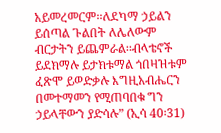አይመረመርም፡፡ለደካማ ኃይልን ይሰጣል ጉልበት ለሌለውም ብርታትን ይጨምራል፡፡ብላቴኖች ይደክማሉ ይታክቱማል ጎበዛዝቱም ፈጽሞ ይወድቃሉ እግዚአብሔርን በመተማመን የሚጠባበቁ ግን ኃይላቸውን ያድሳሉ” (ኢሳ 40፡31)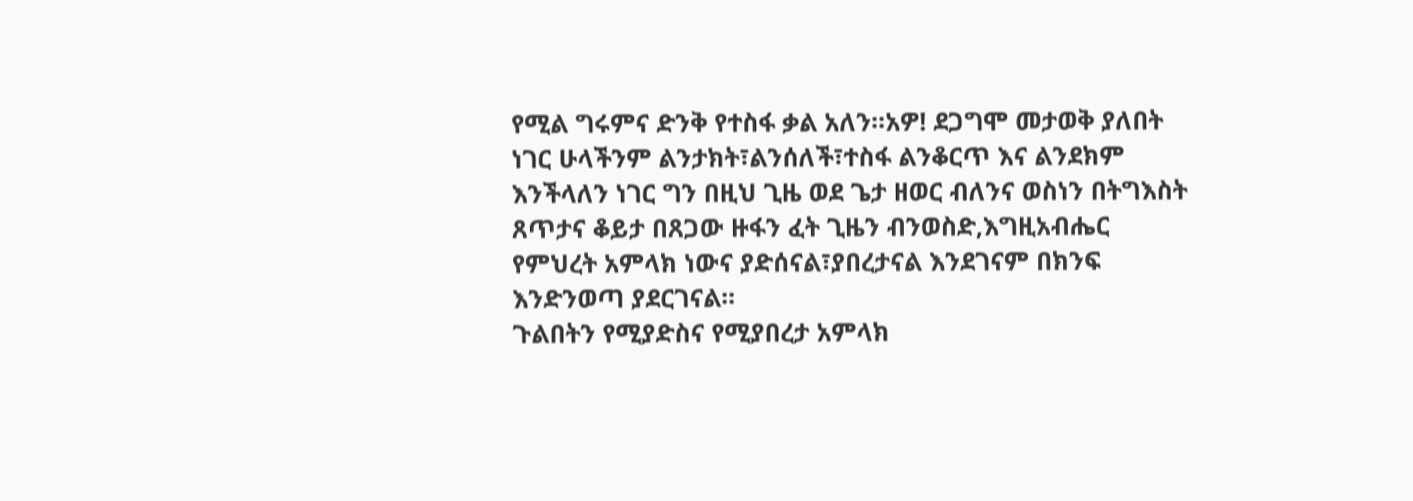የሚል ግሩምና ድንቅ የተስፋ ቃል አለን፡፡አዎ! ደጋግሞ መታወቅ ያለበት ነገር ሁላችንም ልንታክት፣ልንሰለች፣ተስፋ ልንቆርጥ እና ልንደክም እንችላለን ነገር ግን በዚህ ጊዜ ወደ ጌታ ዘወር ብለንና ወስነን በትግእስት ጸጥታና ቆይታ በጸጋው ዙፋን ፈት ጊዜን ብንወስድ,እግዚአብሔር የምህረት አምላክ ነውና ያድሰናል፣ያበረታናል እንደገናም በክንፍ እንድንወጣ ያደርገናል፡፡
ጉልበትን የሚያድስና የሚያበረታ አምላክ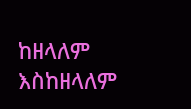ከዘላለም እስከዘላለም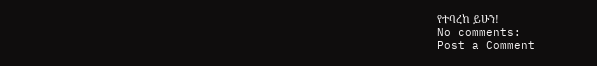የተባረከ ይሁን!
No comments:
Post a Comment